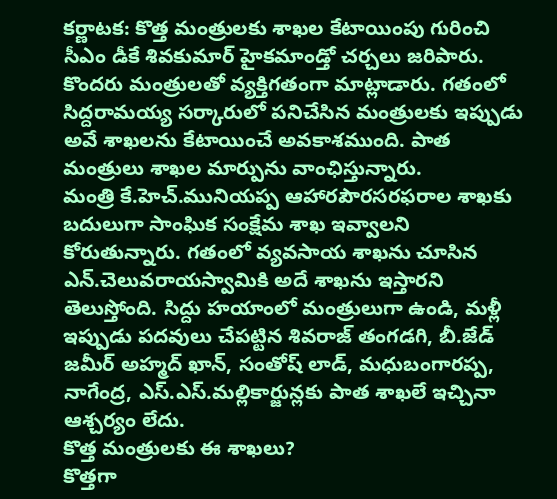కర్ణాటక: కొత్త మంత్రులకు శాఖల కేటాయింపు గురించి సీఎం డీకే శివకుమార్ హైకమాండ్తో చర్చలు జరిపారు. కొందరు మంత్రులతో వ్యక్తిగతంగా మాట్లాడారు. గతంలో సిద్దరామయ్య సర్కారులో పనిచేసిన మంత్రులకు ఇప్పుడు అవే శాఖలను కేటాయించే అవకాశముంది. పాత మంత్రులు శాఖల మార్పును వాంఛిస్తున్నారు.
మంత్రి కే.హెచ్.మునియప్ప ఆహారపౌరసరఫరాల శాఖకు బదులుగా సాంఘిక సంక్షేమ శాఖ ఇవ్వాలని కోరుతున్నారు. గతంలో వ్యవసాయ శాఖను చూసిన ఎన్.చెలువరాయస్వామికి అదే శాఖను ఇస్తారని తెలుస్తోంది. సిద్దు హయాంలో మంత్రులుగా ఉండి, మళ్లీ ఇప్పుడు పదవులు చేపట్టిన శివరాజ్ తంగడగి, బీ.జేడ్ జమీర్ అహ్మద్ ఖాన్, సంతోష్ లాడ్, మధుబంగారప్ప, నాగేంద్ర, ఎస్.ఎస్.మల్లికార్జున్లకు పాత శాఖలే ఇచ్చినా ఆశ్చర్యం లేదు.
కొత్త మంత్రులకు ఈ శాఖలు?
కొత్తగా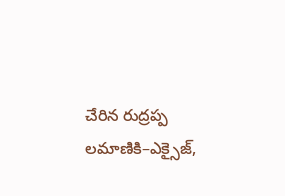చేరిన రుద్రప్ప లమాణికి–ఎక్సైజ్,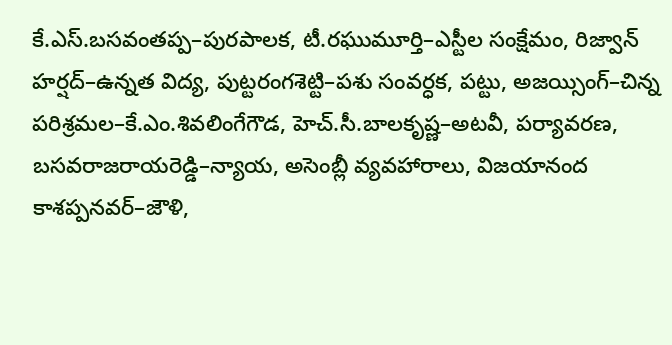కే.ఎస్.బసవంతప్ప–పురపాలక, టీ.రఘుమూర్తి–ఎస్టీల సంక్షేమం, రిజ్వాన్ హర్షద్–ఉన్నత విద్య, పుట్టరంగశెట్టి–పశు సంవర్ధక, పట్టు, అజయ్సింగ్–చిన్న పరిశ్రమల–కే.ఎం.శివలింగేగౌడ, హెచ్.సీ.బాలకృష్ణ–అటవీ, పర్యావరణ, బసవరాజరాయరెడ్డి–న్యాయ, అసెంబ్లీ వ్యవహారాలు, విజయానంద కాశప్పనవర్–జౌళి,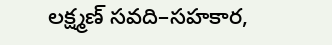లక్ష్మణ్ సవది–సహకార,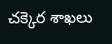చక్కెర శాఖలు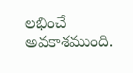లభించే అవకాశముంది.